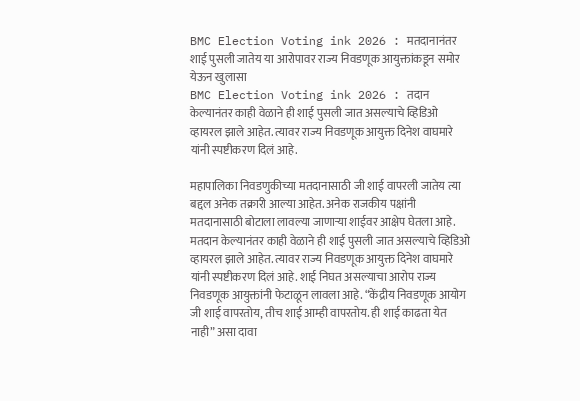BMC Election Voting ink 2026 : मतदानानंतर शाई पुसली जातेय या आरोपावर राज्य निवडणूक आयुक्तांकडून समोर येऊन खुलासा
BMC Election Voting ink 2026 : तदान केल्यानंतर काही वेळाने ही शाई पुसली जात असल्याचे व्हिडिओ व्हायरल झाले आहेत. त्यावर राज्य निवडणूक आयुक्त दिनेश वाघमारे यांनी स्पष्टीकरण दिलं आहे.

महापालिका निवडणुकीच्या मतदानासाठी जी शाई वापरली जातेय त्या बद्दल अनेक तक्रारी आल्या आहेत. अनेक राजकीय पक्षांनी मतदानासाठी बोटाला लावल्या जाणाऱ्या शाईवर आक्षेप घेतला आहे. मतदान केल्यानंतर काही वेळाने ही शाई पुसली जात असल्याचे व्हिडिओ व्हायरल झाले आहेत. त्यावर राज्य निवडणूक आयुक्त दिनेश वाघमारे यांनी स्पष्टीकरण दिलं आहे. शाई निघत असल्याचा आरोप राज्य निवडणूक आयुक्तांनी फेटाळून लावला आहे. “केंद्रीय निवडणूक आयोग जी शाई वापरतोय, तीच शाई आम्ही वापरतोय. ही शाई काढता येत नाही” असा दावा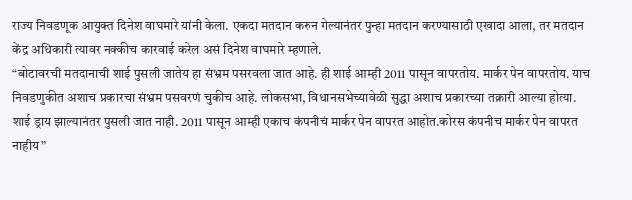राज्य निवडणूक आयुक्त दिनेश वाघमारे यांनी केला. एकदा मतदान करुन गेल्यानंतर पुन्हा मतदान करण्यासाठी एखादा आला, तर मतदान केंद्र अधिकारी त्यावर नक्कीच कारवाई करेल असं दिनेश वाघमारे म्हणाले.
“बोटावरची मतदानाची शाई पुसली जातेय हा संभ्रम पसरवला जात आहे. ही शाई आम्ही 2011 पासून वापरतोय. मार्कर पेन वापरतोय. याच निवडणुकीत अशाच प्रकारचा संभ्रम पसवरणं चुकीच आहे. लोकसभा, विधानसभेच्यावेळी सुद्धा अशाच प्रकारच्या तक्रारी आल्या होत्या. शाई ड्राय झाल्यानंतर पुसली जात नाही. 2011 पासून आम्ही एकाच कंपनीचं मार्कर पेन वापरत आहोत.कोरस कंपनीच मार्कर पेन वापरत नाहीय”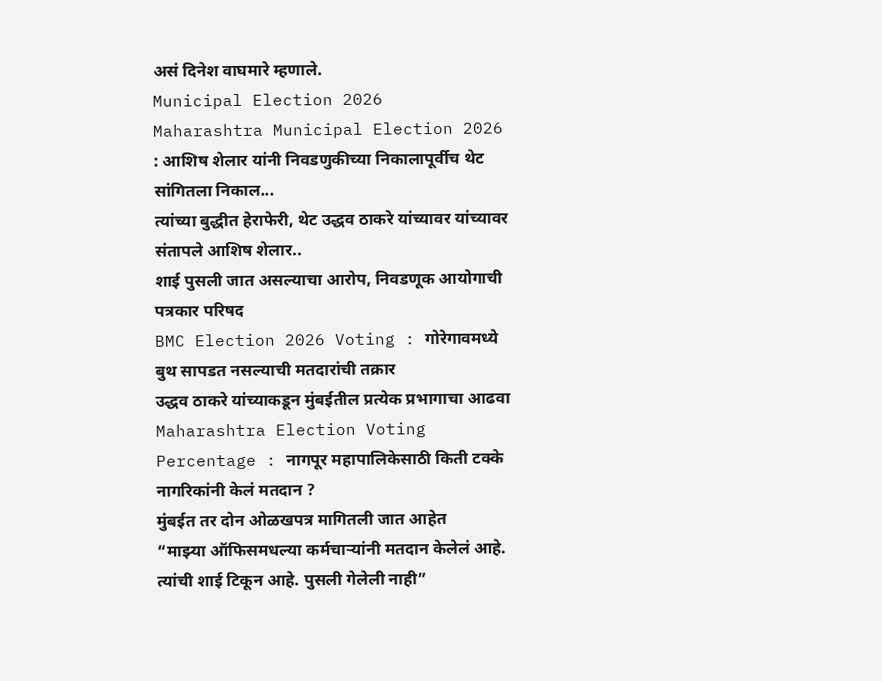असं दिनेश वाघमारे म्हणाले.
Municipal Election 2026
Maharashtra Municipal Election 2026 : आशिष शेलार यांनी निवडणुकीच्या निकालापूर्वीच थेट सांगितला निकाल...
त्यांच्या बुद्धीत हेराफेरी, थेट उद्धव ठाकरे यांच्यावर यांच्यावर संतापले आशिष शेलार..
शाई पुसली जात असल्याचा आरोप, निवडणूक आयोगाची पत्रकार परिषद
BMC Election 2026 Voting : गोरेगावमध्ये बुथ सापडत नसल्याची मतदारांची तक्रार
उद्धव ठाकरे यांच्याकडून मुंबईतील प्रत्येक प्रभागाचा आढवा
Maharashtra Election Voting Percentage : नागपूर महापालिकेसाठी किती टक्के नागरिकांनी केलं मतदान ?
मुंबईत तर दोन ओळखपत्र मागितली जात आहेत
“माझ्या ऑफिसमधल्या कर्मचाऱ्यांनी मतदान केलेलं आहे. त्यांची शाई टिकून आहे. पुसली गेलेली नाही”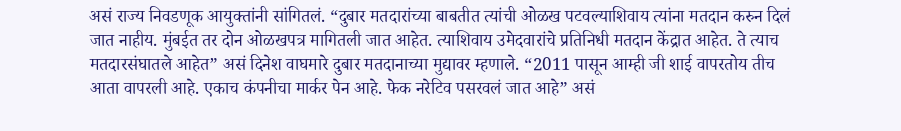असं राज्य निवडणूक आयुक्तांनी सांगितलं. “दुबार मतदारांच्या बाबतीत त्यांची ओळख पटवल्याशिवाय त्यांना मतदान करुन दिलं जात नाहीय. मुंबईत तर दोन ओळखपत्र मागितली जात आहेत. त्याशिवाय उमेदवारांचे प्रतिनिधी मतदान केंद्रात आहेत. ते त्याच मतदारसंघातले आहेत” असं दिनेश वाघमारे दुबार मतदानाच्या मुद्यावर म्हणाले. “2011 पासून आम्ही जी शाई वापरतोय तीच आता वापरली आहे. एकाच कंपनीचा मार्कर पेन आहे. फेक नरेटिव पसरवलं जात आहे” असं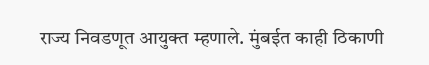राज्य निवडणूत आयुक्त म्हणाले. मुंबईत काही ठिकाणी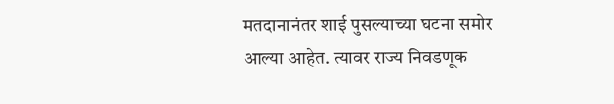मतदानानंतर शाई पुसल्याच्या घटना समोर आल्या आहेत. त्यावर राज्य निवडणूक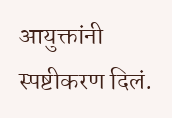आयुक्तांनी स्पष्टीकरण दिलं.